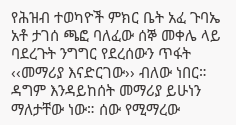የሕዝብ ተወካዮች ምክር ቤት አፈ ጉባኤ አቶ ታገሰ ጫፎ ባለፈው ሰኞ መቀሌ ላይ ባደረጉት ንግግር የደረሰውን ጥፋት ‹‹መማሪያ እናድርገው›› ብለው ነበር። ዳግም እንዳይከሰት መማሪያ ይሁነን ማለታቸው ነው። ሰው የሚማረው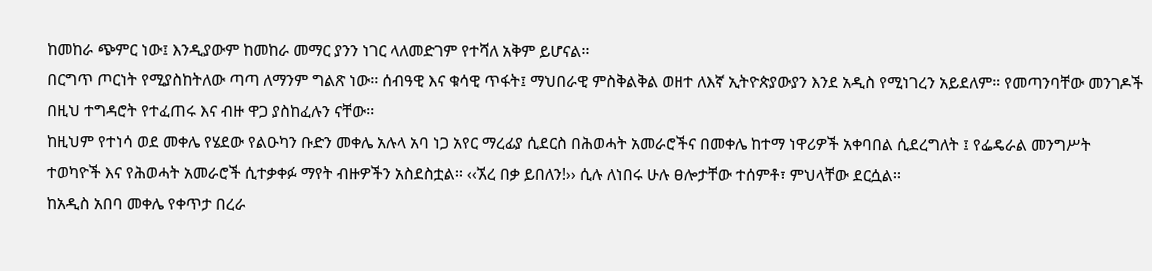ከመከራ ጭምር ነው፤ እንዲያውም ከመከራ መማር ያንን ነገር ላለመድገም የተሻለ አቅም ይሆናል፡፡
በርግጥ ጦርነት የሚያስከትለው ጣጣ ለማንም ግልጽ ነው፡፡ ሰብዓዊ እና ቁሳዊ ጥፋት፤ ማህበራዊ ምስቅልቅል ወዘተ ለእኛ ኢትዮጵያውያን እንደ አዲስ የሚነገረን አይደለም። የመጣንባቸው መንገዶች በዚህ ተግዳሮት የተፈጠሩ እና ብዙ ዋጋ ያስከፈሉን ናቸው፡፡
ከዚህም የተነሳ ወደ መቀሌ የሄደው የልዑካን ቡድን መቀሌ አሉላ አባ ነጋ አየር ማረፊያ ሲደርስ በሕወሓት አመራሮችና በመቀሌ ከተማ ነዋሪዎች አቀባበል ሲደረግለት ፤ የፌዴራል መንግሥት ተወካዮች እና የሕወሓት አመራሮች ሲተቃቀፉ ማየት ብዙዎችን አስደስቷል፡፡ ‹‹ኧረ በቃ ይበለን!›› ሲሉ ለነበሩ ሁሉ ፀሎታቸው ተሰምቶ፣ ምህላቸው ደርሷል፡፡
ከአዲስ አበባ መቀሌ የቀጥታ በረራ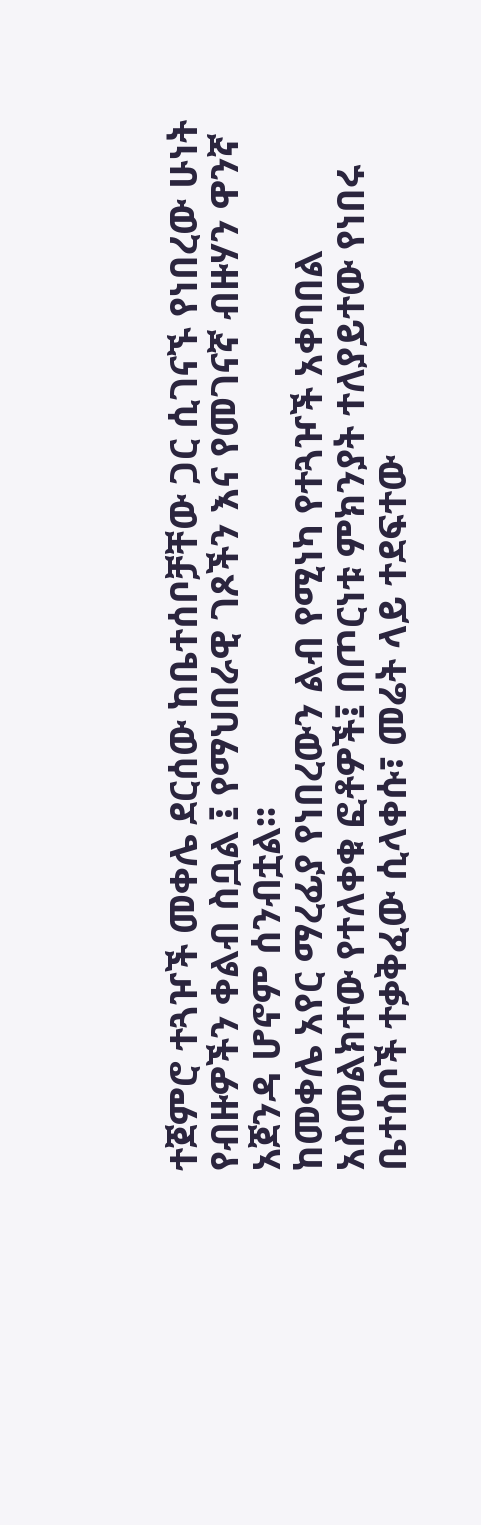ተጀምሮ ተጓዦች መቀሌ ደርሰው ከቤተሰቦቻቸው ጋር ሲገናኙ የነበረው ሁነት የብዙዎችን ቀልብ ስቧል ፤ የማህበራዊ ገጾችን እና የመገናኛ ብዙሃን ዋንኛ አጀንዳ ሆኖም ሰንብቷል፡፡
ከመቀሌ አየር ማረፊያ የነበረውን ልብ የሚነካ የተጓዦች አቀባበል አስመልክተው የተለቀቁ ፎቶዎች፤ በጦርነቱ ምክንያት ተለያይተው የነበሩ ቤተሰቦች ተቃቅፈው ሲላቀሱ፣ መሬት ላይ ተደፍተው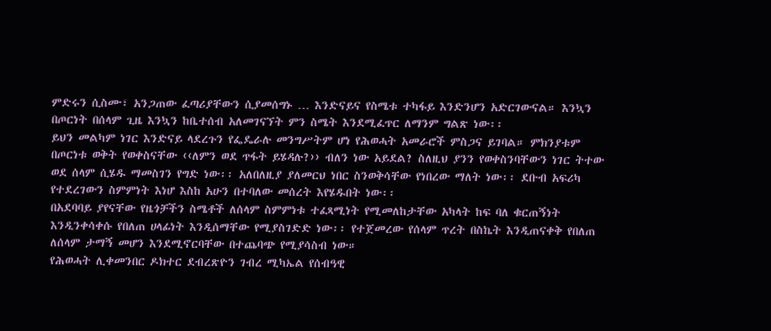ምድሩን ሲስሙ፣ አንጋጠው ፈጣሪያቸውን ሲያመሰግኑ … እንድናይና የስሜቱ ተካፋይ እንድንሆን አድርገውናል። እንኳን በጦርነት በሰላም ጊዜ እንኳን ከቤተሰብ አለመገናኘት ምን ስሜት እንደሚፈጥር ለማንም ግልጽ ነው፡፡
ይህን መልካም ነገር እንድናይ ላደረጉን የፌዴራሉ መንግሥትም ሆነ የሕወሓት አመራሮች ምስጋና ይገባል። ምክንያቱም በጦርነቱ ወቅት የወቀስናቸው ‹‹ለምን ወደ ጥፋት ይሄዳሉ?›› ብለን ነው አይደል? ስለዚህ ያንን የወቀስንባቸውን ነገር ትተው ወደ ሰላም ሲሄዱ ማመስገን የግድ ነው፡፡ አለበለዚያ ያለመርህ ነበር ስንወቅሳቸው የነበረው ማለት ነው፡፡ ደቡብ አፍሪካ የተደረገውን ስምምነት እነሆ እስከ አሁን በተባለው መሰረት እየሄዱበት ነው፡፡
በአደባባይ ያየናቸው የዜጎቻችን ስሜቶች ለሰላም ስምምነቱ ተፈጻሚነት የሚመለከታቸው አካላት ከፍ ባለ ቁርጠኝነት እንዲንቀሳቀሱ የበለጠ ሀላፊነት እንዲሰማቸው የሚያስገድድ ነው፡፡ የተጀመረው የሰላም ጥረት በስኬት እንዲጠናቀቅ የበለጠ ለሰላም ታማኝ መሆን እንደሚኖርባቸው በተጨባጭ የሚያሳስብ ነው።
የሕወሓት ሊቀመንበር ዶክተር ደብረጽዮን ገብረ ሚካኤል የሰብዓዊ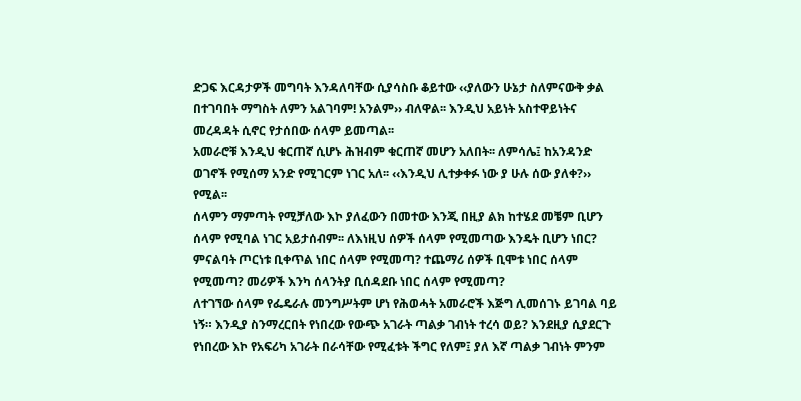ድጋፍ እርዳታዎች መግባት እንዳለባቸው ሲያሳስቡ ቆይተው ‹‹ያለውን ሁኔታ ስለምናውቅ ቃል በተገባበት ማግስት ለምን አልገባም! አንልም›› ብለዋል፡፡ እንዲህ አይነት አስተዋይነትና መረዳዳት ሲኖር የታሰበው ሰላም ይመጣል፡፡
አመራሮቹ እንዲህ ቁርጠኛ ሲሆኑ ሕዝብም ቁርጠኛ መሆን አለበት፡፡ ለምሳሌ፤ ከአንዳንድ ወገኖች የሚሰማ አንድ የሚገርም ነገር አለ፡፡ ‹‹እንዲህ ሊተቃቀፉ ነው ያ ሁሉ ሰው ያለቀ?›› የሚል፡፡
ሰላምን ማምጣት የሚቻለው እኮ ያለፈውን በመተው እንጂ በዚያ ልክ ከተሄደ መቼም ቢሆን ሰላም የሚባል ነገር አይታሰብም፡፡ ለእነዚህ ሰዎች ሰላም የሚመጣው እንዴት ቢሆን ነበር? ምናልባት ጦርነቱ ቢቀጥል ነበር ሰላም የሚመጣ? ተጨማሪ ሰዎች ቢሞቱ ነበር ሰላም የሚመጣ? መሪዎች እንካ ሰላንትያ ቢሰዳደቡ ነበር ሰላም የሚመጣ?
ለተገኘው ሰላም የፌዴራሉ መንግሥትም ሆነ የሕወሓት አመራሮች እጅግ ሊመሰገኑ ይገባል ባይ ነኝ። እንዲያ ስንማረርበት የነበረው የውጭ አገራት ጣልቃ ገብነት ተረሳ ወይ? እንደዚያ ሲያደርጉ የነበረው እኮ የአፍሪካ አገራት በራሳቸው የሚፈቱት ችግር የለም፤ ያለ እኛ ጣልቃ ገብነት ምንም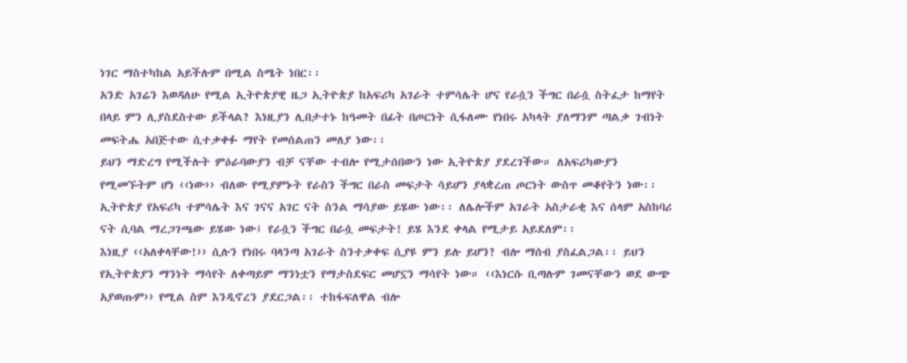ነገር ማስተካከል አይችሉም በሚል ስሜት ነበር፡፡
አንድ አገሬን እወዳለሁ የሚል ኢትዮጵያዊ ዜጋ ኢትዮጵያ ከአፍሪካ አገራት ተምሳሌት ሆና የራሷን ችግር በራሷ ስትፈታ ከማየት በላይ ምን ሊያስደስተው ይችላል? እነዚያን ሊበታተኑ ከዓመት በፊት በጦርነት ሲፋለሙ የነበሩ አካላት ያለማንም ጣልቃ ገብነት መፍትሔ አበጅተው ሲተቃቀፉ ማየት የመሰልጠን መለያ ነው፡፡
ይህን ማድረግ የሚችሉት ምዕራባውያን ብቻ ናቸው ተብሎ የሚታሰበውን ነው ኢትዮጵያ ያደረገችው። ለአፍሪካውያን የሚመኙትም ሆነ ‹‹ነው›› ብለው የሚያምኑት የራስን ችግር በራስ መፍታት ሳይሆን ያላቋረጠ ጦርነት ውስጥ መቆየትን ነው፡፡
ኢትዮጵያ የአፍሪካ ተምሳሌት እና ገናና አገር ናት ስንል ማሳያው ይሄው ነው፡፡ ለሌሎችም አገራት አስታራቂ እና ሰላም አስከባሪ ናት ሲባል ማረጋገጫው ይሄው ነው፤ የራሷን ችግር በራሷ መፍታት! ይሄ እንደ ቀላል የሚታይ አይደለም፡፡
እነዚያ ‹‹አለቀላቸው!›› ሲሉን የነበሩ ባላንጣ አገራት ስንተቃቀፍ ሲያዩ ምን ይሉ ይሆን? ብሎ ማሰብ ያስፈልጋል፡፡ ይህን የኢትዮጵያን ማንነት ማሳየት ለቀጣይም ማንነቷን የማታስደፍር መሆኗን ማሳየት ነው። ‹‹እነርሱ ቢጣሉም ገመናቸውን ወደ ውጭ አያወጡም›› የሚል ስም እንዲኖረን ያደርጋል፡፡ ተከፋፍለዋል ብሎ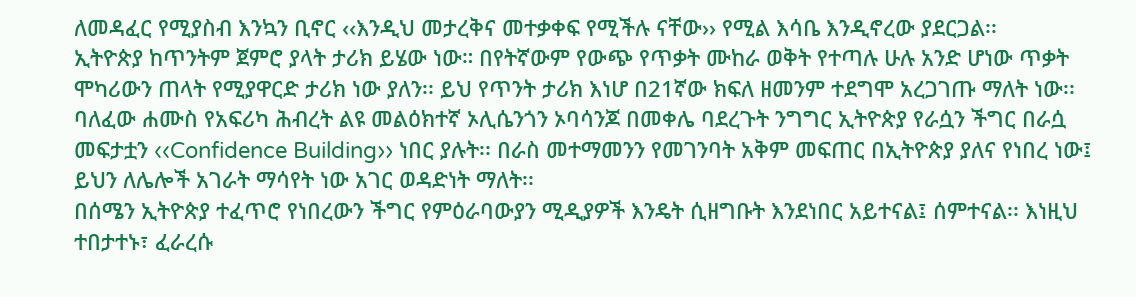ለመዳፈር የሚያስብ እንኳን ቢኖር ‹‹እንዲህ መታረቅና መተቃቀፍ የሚችሉ ናቸው›› የሚል እሳቤ እንዲኖረው ያደርጋል፡፡
ኢትዮጵያ ከጥንትም ጀምሮ ያላት ታሪክ ይሄው ነው። በየትኛውም የውጭ የጥቃት ሙከራ ወቅት የተጣሉ ሁሉ አንድ ሆነው ጥቃት ሞካሪውን ጠላት የሚያዋርድ ታሪክ ነው ያለን፡፡ ይህ የጥንት ታሪክ እነሆ በ21ኛው ክፍለ ዘመንም ተደግሞ አረጋገጡ ማለት ነው፡፡
ባለፈው ሐሙስ የአፍሪካ ሕብረት ልዩ መልዕክተኛ ኦሊሴንጎን ኦባሳንጆ በመቀሌ ባደረጉት ንግግር ኢትዮጵያ የራሷን ችግር በራሷ መፍታቷን ‹‹Confidence Building›› ነበር ያሉት፡፡ በራስ መተማመንን የመገንባት አቅም መፍጠር በኢትዮጵያ ያለና የነበረ ነው፤ ይህን ለሌሎች አገራት ማሳየት ነው አገር ወዳድነት ማለት፡፡
በሰሜን ኢትዮጵያ ተፈጥሮ የነበረውን ችግር የምዕራባውያን ሚዲያዎች እንዴት ሲዘግቡት እንደነበር አይተናል፤ ሰምተናል፡፡ እነዚህ ተበታተኑ፣ ፈራረሱ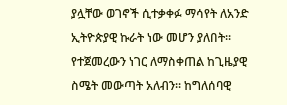ያሏቸው ወገኖች ሲተቃቀፉ ማሳየት ለአንድ ኢትዮጵያዊ ኩራት ነው መሆን ያለበት፡፡
የተጀመረውን ነገር ለማስቀጠል ከጊዜያዊ ስሜት መውጣት አለብን፡፡ ከግለሰባዊ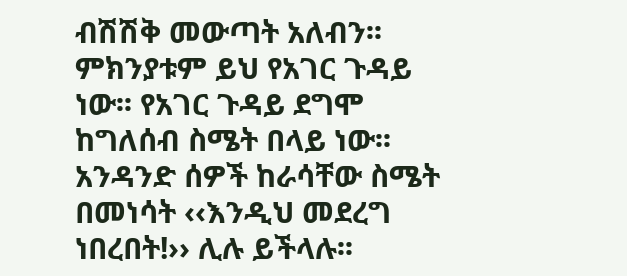ብሽሽቅ መውጣት አለብን፡፡ ምክንያቱም ይህ የአገር ጉዳይ ነው፡፡ የአገር ጉዳይ ደግሞ ከግለሰብ ስሜት በላይ ነው፡፡ አንዳንድ ሰዎች ከራሳቸው ስሜት በመነሳት ‹‹እንዲህ መደረግ ነበረበት!›› ሊሉ ይችላሉ፡፡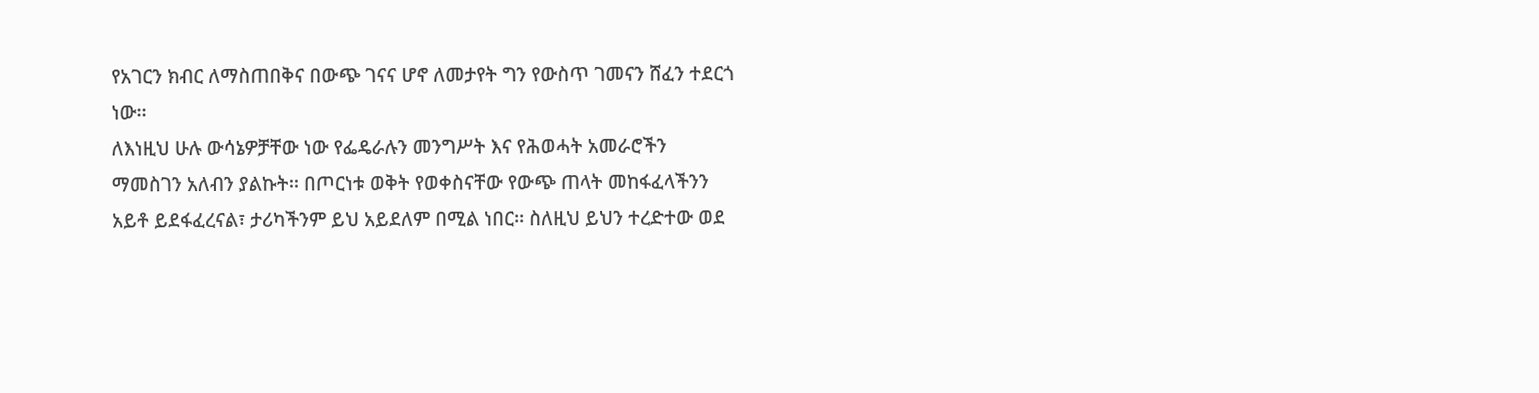የአገርን ክብር ለማስጠበቅና በውጭ ገናና ሆኖ ለመታየት ግን የውስጥ ገመናን ሸፈን ተደርጎ ነው፡፡
ለእነዚህ ሁሉ ውሳኔዎቻቸው ነው የፌዴራሉን መንግሥት እና የሕወሓት አመራሮችን ማመስገን አለብን ያልኩት፡፡ በጦርነቱ ወቅት የወቀስናቸው የውጭ ጠላት መከፋፈላችንን አይቶ ይደፋፈረናል፣ ታሪካችንም ይህ አይደለም በሚል ነበር፡፡ ስለዚህ ይህን ተረድተው ወደ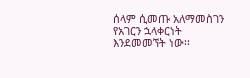ሰላም ሲመጡ አለማመስገን የአገርን ኋላቀርነት እንደመመኘት ነው፡፡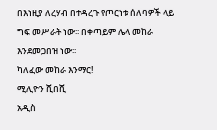በእነዚያ ለረሃብ በተዳረጉ የጦርነቱ ሰለባዎች ላይ ግፍ መሥራት ነው፡፡ በቀጣይም ሌላ መከራ እንደመጋበዝ ነው፡፡
ካለፈው መከራ እንማር!
ሚሊዮን ሺበሺ
አዲስ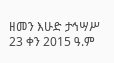ዘመን እሁድ ታኅሣሥ 23 ቀን 2015 ዓ.ም